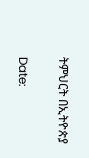ትምህርት በኢትዮጵያ

Date: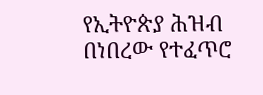የኢትዮጵያ ሕዝብ በነበረው የተፈጥሮ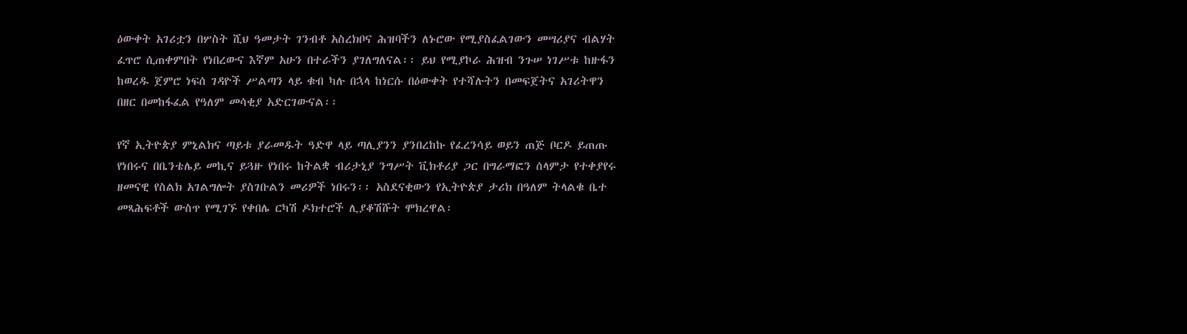ዕውቀት አገሪቷን በሦስት ሺህ ዓመታት ገንብቶ አስረክቦና ሕዝባችን ለኑሮው የሚያስፈልገውን መሣሪያና ብልሃት ፈጥሮ ሲጠቀምበት የነበረውና እኛም አሁን በተራችን ያገለግለናል፡፡ ይህ የሚያኮራ ሕዝብ ንጉሠ ነገሥቱ ከዙፋን ከወረዱ ጀምሮ ነፍሰ ገዳዮች ሥልጣን ላይ ቁብ ካሉ በኋላ ከነርሱ በዕውቀት የተሻሉትን በመፍጀትና አገሪትዋን በዘር በመከፋፈል የዓለም መሳቂያ አድርገውናል፡፡

የኛ ኢትዮጵያ ምኒልክና ጣይቱ ያራመዱት ዓድዋ ላይ ጣሊያንን ያንበረከኩ የፈረንሳይ ወይን ጠጅ ቦርዶ ይጠጡ የነበሩና በቤንቴሌይ መኪና ይጓዙ የነበሩ ከትልቋ ብሪታኒያ ንግሥት ቪክቶሪያ ጋር በግራማፎን ሰላምታ የተቀያየሩ ዘመናዊ የስልክ አገልግሎት ያስገቡልን መሪዎች ነበሩን፡፡ አስደናቂውን የኢትዮጵያ ታሪክ በዓለም ትላልቁ ቤተ መጻሕፍቶች ውስጥ የሚገኙ የቀበሌ ርካሽ ዶክተሮች ሊያቆሽሹት ሞክረዋል፡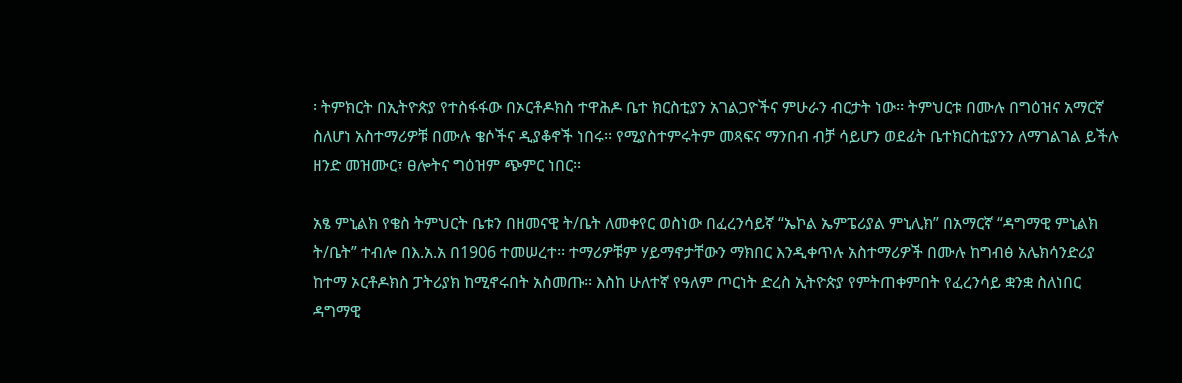፡ ትምክርት በኢትዮጵያ የተስፋፋው በኦርቶዶክስ ተዋሕዶ ቤተ ክርስቲያን አገልጋዮችና ምሁራን ብርታት ነው፡፡ ትምህርቱ በሙሉ በግዕዝና አማርኛ ስለሆነ አስተማሪዎቹ በሙሉ ቄሶችና ዲያቆኖች ነበሩ፡፡ የሚያስተምሩትም መጻፍና ማንበብ ብቻ ሳይሆን ወደፊት ቤተክርስቲያንን ለማገልገል ይችሉ ዘንድ መዝሙር፣ ፀሎትና ግዕዝም ጭምር ነበር፡፡

አፄ ምኒልክ የቄስ ትምህርት ቤቱን በዘመናዊ ት/ቤት ለመቀየር ወስነው በፈረንሳይኛ “ኤኮል ኤምፔሪያል ምኒሊክ” በአማርኛ “ዳግማዊ ምኒልክ ት/ቤት” ተብሎ በእ.አ.አ በ1906 ተመሠረተ፡፡ ተማሪዎቹም ሃይማኖታቸውን ማክበር እንዲቀጥሉ አስተማሪዎች በሙሉ ከግብፅ አሌክሳንድሪያ ከተማ ኦርቶዶክስ ፓትሪያክ ከሚኖሩበት አስመጡ፡፡ እስከ ሁለተኛ የዓለም ጦርነት ድረስ ኢትዮጵያ የምትጠቀምበት የፈረንሳይ ቋንቋ ስለነበር ዳግማዊ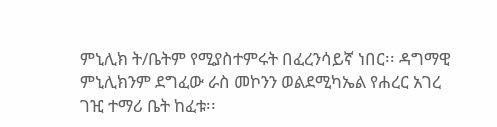ምኒሊክ ት/ቤትም የሚያስተምሩት በፈረንሳይኛ ነበር፡፡ ዳግማዊ ምኒሊክንም ደግፈው ራስ መኮንን ወልደሚካኤል የሐረር አገረ ገዢ ተማሪ ቤት ከፈቱ፡፡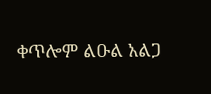ቀጥሎም ልዑል አልጋ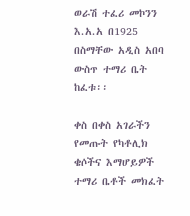ወራሽ ተፈሪ መኮንን እ.አ.አ በ1925 በስማቸው አዲስ አበባ ውስጥ ተማሪ ቤት ከፈቱ፡፡

ቀስ በቀስ አገራችን የመጡት የካቶሊክ ቄሶችና እማሆይዎች ተማሪ ቤቶች መክፈት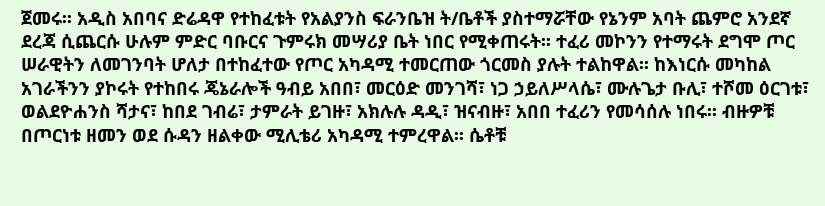ጀመሩ፡፡ አዲስ አበባና ድሬዳዋ የተከፈቱት የአልያንስ ፍራንቤዝ ት/ቤቶች ያስተማሯቸው የኔንም አባት ጨምሮ አንደኛ ደረጃ ሲጨርሱ ሁሉም ምድር ባቡርና ጉምሩክ መሣሪያ ቤት ነበር የሚቀጠሩት፡፡ ተፈሪ መኮንን የተማሩት ደግሞ ጦር ሠራዊትን ለመገንባት ሆለታ በተከፈተው የጦር አካዳሚ ተመርጠው ጎርመስ ያሉት ተልከዋል፡፡ ከእነርሱ መካከል አገራችንን ያኮሩት የተከበሩ ጄኔራሎች ዓብይ አበበ፣ መርዕድ መንገሻ፣ ነጋ ኃይለሥላሴ፣ ሙሉጌታ ቡሊ፣ ተሾመ ዕርገቱ፣ ወልደዮሐንስ ሻታና፣ ከበደ ገብሬ፣ ታምራት ይገዙ፣ አክሉሉ ዳዲ፣ ዝናብዙ፣ አበበ ተፈሪን የመሳሰሉ ነበሩ፡፡ ብዙዎቹ በጦርነቱ ዘመን ወደ ሱዳን ዘልቀው ሚሊቴሪ አካዳሚ ተምረዋል፡፡ ሴቶቹ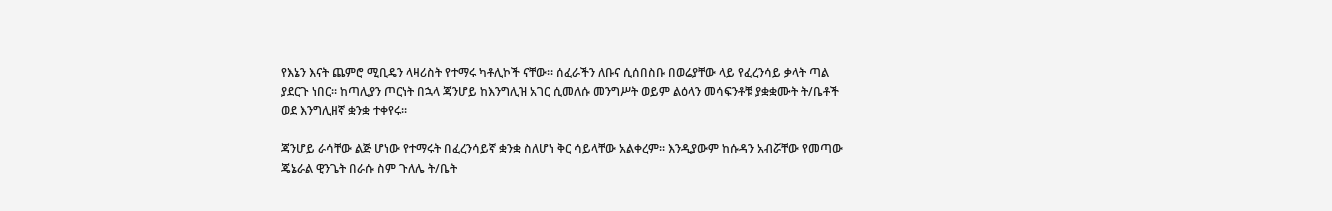የእኔን እናት ጨምሮ ሚቢዴን ላዛሪስት የተማሩ ካቶሊኮች ናቸው፡፡ ሰፈራችን ለቡና ሲሰበስቡ በወሬያቸው ላይ የፈረንሳይ ቃላት ጣል ያደርጉ ነበር፡፡ ከጣሊያን ጦርነት በኋላ ጃንሆይ ከእንግሊዝ አገር ሲመለሱ መንግሥት ወይም ልዕላን መሳፍንቶቹ ያቋቋሙት ት/ቤቶች ወደ እንግሊዘኛ ቋንቋ ተቀየሩ፡፡

ጃንሆይ ራሳቸው ልጅ ሆነው የተማሩት በፈረንሳይኛ ቋንቋ ስለሆነ ቅር ሳይላቸው አልቀረም፡፡ እንዲያውም ከሱዳን አብሯቸው የመጣው ጄኔራል ዊንጌት በራሱ ስም ጉለሌ ት/ቤት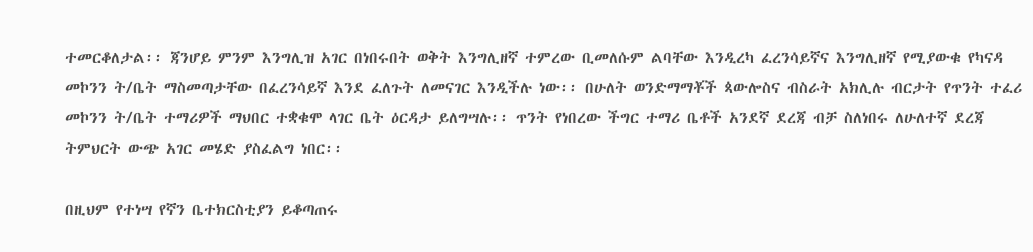ተመርቆለታል፡፡ ጃንሆይ ምንም እንግሊዝ አገር በነበሩበት ወቅት እንግሊዘኛ ተምረው ቢመለሱም ልባቸው እንዲረካ ፈረንሳይኛና እንግሊዘኛ የሚያውቁ የካናዳ መኮንን ት/ቤት ማስመጣታቸው በፈረንሳይኛ እንደ ፈለጉት ለመናገር እንዲችሉ ነው፡፡ በሁለት ወንድማማቾች ጳውሎስና ብስራት አክሊሉ ብርታት የጥንት ተፈሪ መኮንን ት/ቤት ተማሪዎች ማህበር ተቋቁሞ ላገር ቤት ዕርዳታ ይለግሣሉ፡፡ ጥንት የነበረው ችግር ተማሪ ቤቶች አንደኛ ደረጃ ብቻ ስለነበሩ ለሁለተኛ ደረጃ ትምህርት ውጭ አገር መሄድ ያስፈልግ ነበር፡፡

በዚህም የተነሣ የኛን ቤተክርስቲያን ይቆጣጠሩ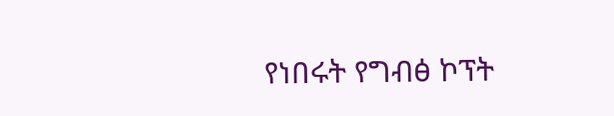የነበሩት የግብፅ ኮፕት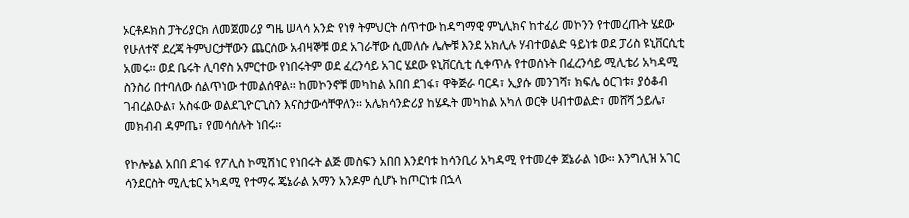ኦርቶዶክስ ፓትሪያርክ ለመጀመሪያ ግዜ ሠላሳ አንድ የነፃ ትምህርት ሰጥተው ከዳግማዊ ምኒሊክና ከተፈሪ መኮንን የተመረጡት ሄደው የሁለተኛ ደረጃ ትምህርታቸውን ጨርሰው አብዛኞቹ ወደ አገራቸው ሲመለሱ ሌሎቹ እንደ አክሊሉ ሃብተወልድ ዓይነቱ ወደ ፓሪስ ዩኒቨርሲቲ አመሩ፡፡ ወደ ቤሩት ሊባኖስ አምርተው የነበሩትም ወደ ፈረንሳይ አገር ሄደው ዩኒቨርሲቲ ሲቀጥሉ የተወሰኑት በፈረንሳይ ሚሊቴሪ አካዳሚ ስንስሪ በተባለው ሰልጥነው ተመልሰዋል፡፡ ከመኮንኖቹ መካከል አበበ ደገፋ፣ ዋቅጅራ ባርዳ፣ ኢያሱ መንገሻ፣ ክፍሌ ዕርገቱ፣ ያዕቆብ ገብረልዑል፣ አስፋው ወልደጊዮርጊስን እናስታውሳቸዋለን፡፡ አሌክሳንድሪያ ከሄዱት መካከል አካለ ወርቅ ሀብተወልድ፣ መሸሻ ኃይሌ፣ መክብብ ዳምጤ፣ የመሳሰሉት ነበሩ፡፡

የኮሎኔል አበበ ደገፋ የፖሊስ ኮሚሽነር የነበሩት ልጅ መስፍን አበበ እንደባቱ ከሳንቢሪ አካዳሚ የተመረቀ ጀኔራል ነው፡፡ እንግሊዝ አገር ሳንደርስት ሚሊቴር አካዳሚ የተማሩ ጄኔራል አማን አንዶም ሲሆኑ ከጦርነቱ በኋላ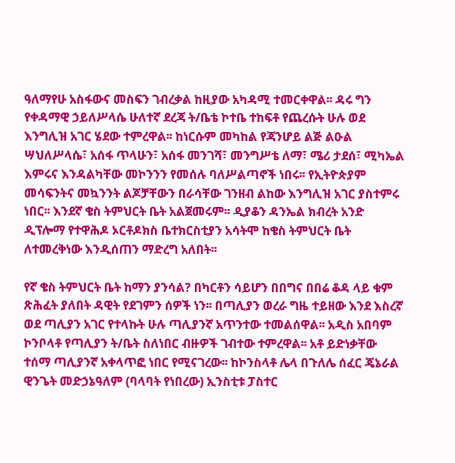ዓለማየሁ አስፋውና መስፍን ገብረቃል ከዚያው አካዳሚ ተመርቀዋል፡፡ ዳሩ ግን የቀዳማዊ ኃይለሥላሴ ሁለተኛ ደረጃ ት/ቤቴ ኮተቤ ተከፍቶ የጨረሱት ሁሉ ወደ እንግሊዝ አገር ሄደው ተምረዋል፡፡ ከነርሱም መካከል የጃንሆይ ልጅ ልዑል ሣህለሥላሴ፣ አሰፋ ጥላሁን፣ አሰፋ መንገሻ፣ መንግሥቴ ለማ፣ ሜሪ ታደሰ፣ ሚካኤል እምሩና እንዳልካቸው መኮንንን የመሰሉ ባለሥልጣኖች ነበሩ፡፡ የኢትዮጵያም መሳፍንትና መኳንንት ልጆቻቸውን በራሳቸው ገንዘብ ልከው እንግሊዝ አገር ያስተምሩ ነበር፡፡ እንደኛ ቄስ ትምህርት ቤት አልጀመሩም፡፡ ዲያቆን ዳንኤል ክብረት አንድ ዲፕሎማ የተዋሕዶ ኦርቶዶክስ ቤተክርስቲያን አሳትሞ ከቄስ ትምህርት ቤት ለተመረቅነው እንዲሰጠን ማድረግ አለበት፡፡

የኛ ቄስ ትምህርት ቤት ከማን ያንሳል? በካርቶን ሳይሆን በበግና በበሬ ቆዳ ላይ ቁም ጽሕፈት ያለበት ዳዊት የደገምን ሰዎች ነን፡፡ በጣሊያን ወረራ ግዜ ተይዘው እንደ እስረኛ ወደ ጣሊያን አገር የተላኩት ሁሉ ጣሊያንኛ አጥንተው ተመልሰዋል፡፡ አዲስ አበባም ኮንቦላቶ የጣሊያን ት/ቤት ስለነበር ብዙዎች ገብተው ተምረዋል፡፡ አቶ ይድነቃቸው ተሰማ ጣሊያንኛ አቀላጥፎ ነበር የሚናገረው፡፡ ከኮንስላቶ ሌላ በጉለሌ ሰፈር ጄኔራል ዊንጌት መድኃኔዓለም (ባላባት የነበረው) ኢንስቲቱ ፓስተር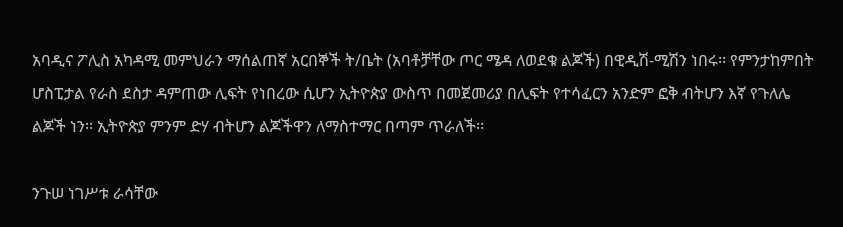አባዲና ፖሊስ አካዳሚ መምህራን ማሰልጠኛ አርበኞች ት/ቤት (አባቶቻቸው ጦር ሜዳ ለወደቁ ልጆች) በዊዲሽ-ሚሽን ነበሩ፡፡ የምንታከምበት ሆስፒታል የራስ ደስታ ዳምጠው ሊፍት የነበረው ሲሆን ኢትዮጵያ ውስጥ በመጀመሪያ በሊፍት የተሳፈርን አንድም ፎቅ ብትሆን እኛ የጉለሌ ልጆች ነን፡፡ ኢትዮጵያ ምንም ድሃ ብትሆን ልጆችዋን ለማስተማር በጣም ጥራለች፡፡

ንጉሠ ነገሥቱ ራሳቸው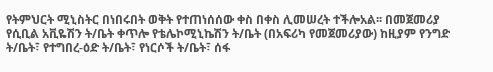የትምህርት ሚኒስትር በነበሩበት ወቅት የተጠነሰሰው ቀስ በቀስ ሊመሠረት ተችሎአል፡፡ በመጀመሪያ የሲቢል አቪዬሽን ት/ቤት ቀጥሎ የቴሌኮሚኒኬሽን ት/ቤት (በአፍሪካ የመጀመሪያው) ከዚያም የንግድ ት/ቤት፣ የተግበረ-ዕድ ት/ቤት፣ የነርሶች ት/ቤት፣ ሰፋ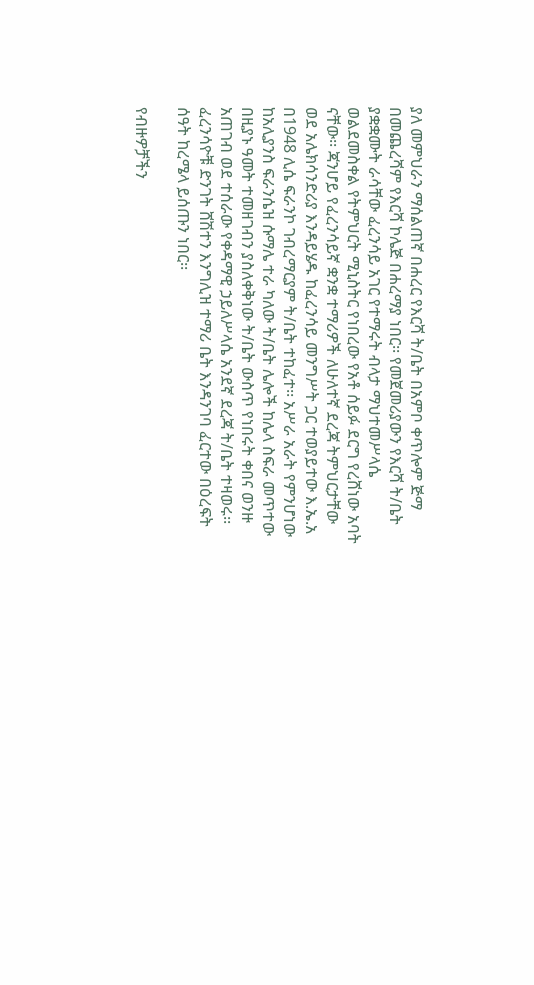ያለ መምህራን ማሰልጠኛ በሐረር የእርሻ ት/ቤት በአምቦ ቀጥሎም ጅማ በመጨረሻም የእርሻ ኮሌጅ በሐረማያ ነበር፡፡ የመጀመሪያውን የእርሻ ት/ቤት ያቋቋሙት ራሳቸው ፈረንሳይ አገር የተማሩት ብላታ ማህተመሥላሴ ወልደመስቀል የትምህርት ሚኒስትር የነበረው የአቶ ሰይፉ ደርግ የረሸነው አባት ናቸው፡፡ ጃንሆይ የፈረንሳይኛ ቋንቋ ተማሪዎች ለሁለተኛ ደረጃ ትምህርታቸው ወደ አሌክሳንድሪያ እንዳይሄዱ ከፈረንሳይ መንግሥት ጋር ተወያይተው እ.ኤ.አ በ1948 ሊሴ ፍራንኮ ገብረማርያም ት/ቤት ተከፈተ፡፡ አሥራ አራት የምንሆነው ከአሊያንስ ፍራንሴዝ ሱማሌ ተራ ካለው ት/ቤት ሌሎች ከሌላ ስፍራ መጥተው በዚያኑ ዓመት ተመዘገብን ያስለቀቅነው ት/ቤት ውስጥ የነበሩት ቀበና ወንዙ አጠገብ ወደ ተሰራው የቀዳማዊ ኃይለሥላሴ አንደኛ ደረጃ ት/ቤት ተዛወሩ፡፡ ፈረንሳዮቹ ድንገት ሸሽተን እንግሊዝ ተማሪ ቤት እንዳንገባ ፈርተው በዕረፍት ሰዓት ከረሜላ ይሰጡን ነበር፡፡

የብዙዎቻችን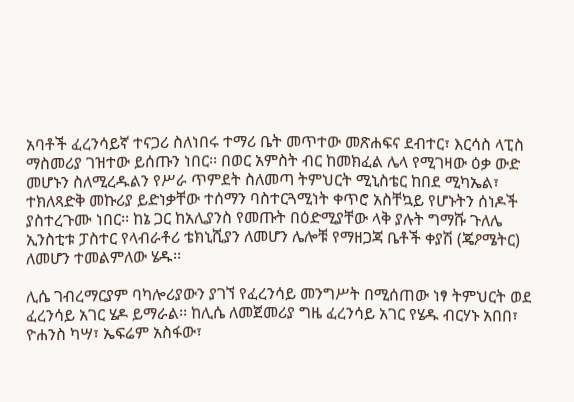አባቶች ፈረንሳይኛ ተናጋሪ ስለነበሩ ተማሪ ቤት መጥተው መጽሐፍና ደብተር፣ እርሳስ ላፒስ ማስመሪያ ገዝተው ይሰጡን ነበር፡፡ በወር አምስት ብር ከመክፈል ሌላ የሚገዛው ዕቃ ውድ መሆኑን ስለሚረዱልን የሥራ ጥምደት ስለመጣ ትምህርት ሚኒስቴር ከበደ ሚካኤል፣ ተክለጻድቅ መኩሪያ ይድነቃቸው ተሰማን ባስተርጓሚነት ቀጥሮ አስቸኳይ የሆኑትን ሰነዶች ያስተረጉሙ ነበር፡፡ ከኔ ጋር ከአሊያንስ የመጡት በዕድሚያቸው ላቅ ያሉት ግማሹ ጉለሌ ኢንስቲቱ ፓስተር የላብራቶሪ ቴክኒሺያን ለመሆን ሌሎቹ የማዘጋጃ ቤቶች ቀያሽ (ጄዖሜትር) ለመሆን ተመልምለው ሄዱ፡፡

ሊሴ ገብረማርያም ባካሎሪያውን ያገኘ የፈረንሳይ መንግሥት በሚሰጠው ነፃ ትምህርት ወደ ፈረንሳይ አገር ሄዶ ይማራል፡፡ ከሊሴ ለመጀመሪያ ግዜ ፈረንሳይ አገር የሄዱ ብርሃኑ አበበ፣ ዮሐንስ ካሣ፣ ኤፍሬም አስፋው፣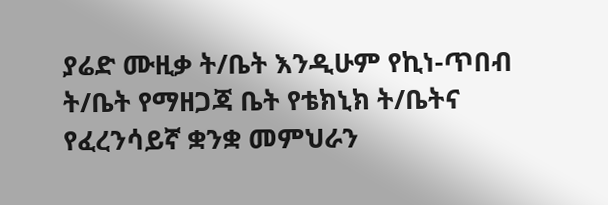ያሬድ ሙዚቃ ት/ቤት እንዲሁም የኪነ-ጥበብ ት/ቤት የማዘጋጃ ቤት የቴክኒክ ት/ቤትና የፈረንሳይኛ ቋንቋ መምህራን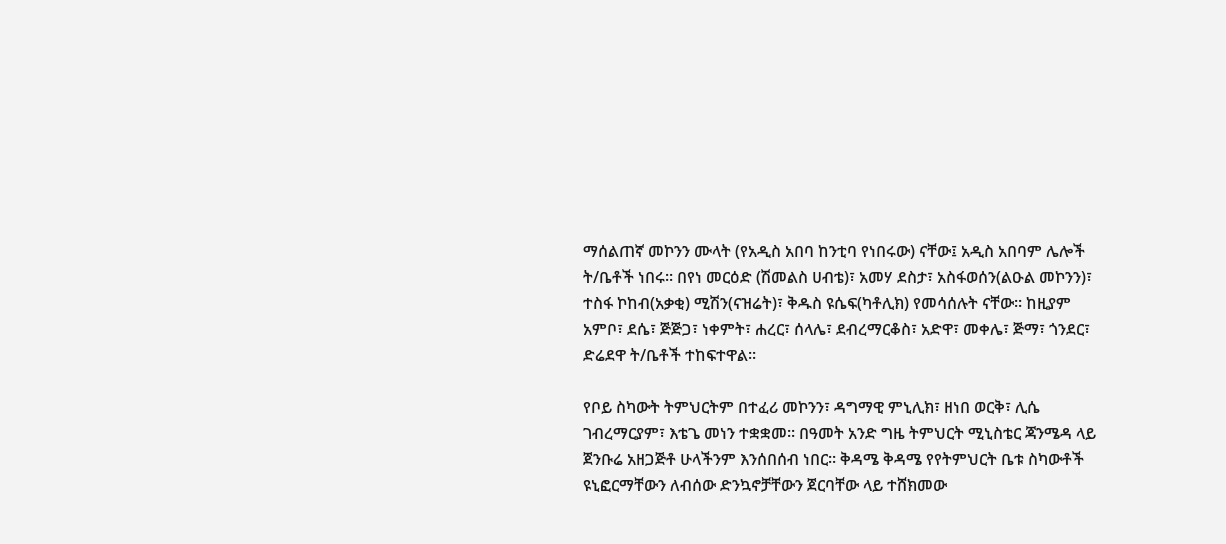ማሰልጠኛ መኮንን ሙላት (የአዲስ አበባ ከንቲባ የነበሩው) ናቸው፤ አዲስ አበባም ሌሎች ት/ቤቶች ነበሩ፡፡ በየነ መርዕድ (ሽመልስ ሀብቴ)፣ አመሃ ደስታ፣ አስፋወሰን(ልዑል መኮንን)፣ ተስፋ ኮከብ(አቃቂ) ሚሽን(ናዝሬት)፣ ቅዱስ ዩሴፍ(ካቶሊክ) የመሳሰሉት ናቸው፡፡ ከዚያም አምቦ፣ ደሴ፣ ጅጅጋ፣ ነቀምት፣ ሐረር፣ ሰላሌ፣ ደብረማርቆስ፣ አድዋ፣ መቀሌ፣ ጅማ፣ ጎንደር፣ ድሬደዋ ት/ቤቶች ተከፍተዋል፡፡

የቦይ ስካውት ትምህርትም በተፈሪ መኮንን፣ ዳግማዊ ምኒሊክ፣ ዘነበ ወርቅ፣ ሊሴ ገብረማርያም፣ እቴጌ መነን ተቋቋመ፡፡ በዓመት አንድ ግዜ ትምህርት ሚኒስቴር ጃንሜዳ ላይ ጀንቡሬ አዘጋጅቶ ሁላችንም እንሰበሰብ ነበር፡፡ ቅዳሜ ቅዳሜ የየትምህርት ቤቱ ስካውቶች ዩኒፎርማቸውን ለብሰው ድንኳኖቻቸውን ጀርባቸው ላይ ተሸክመው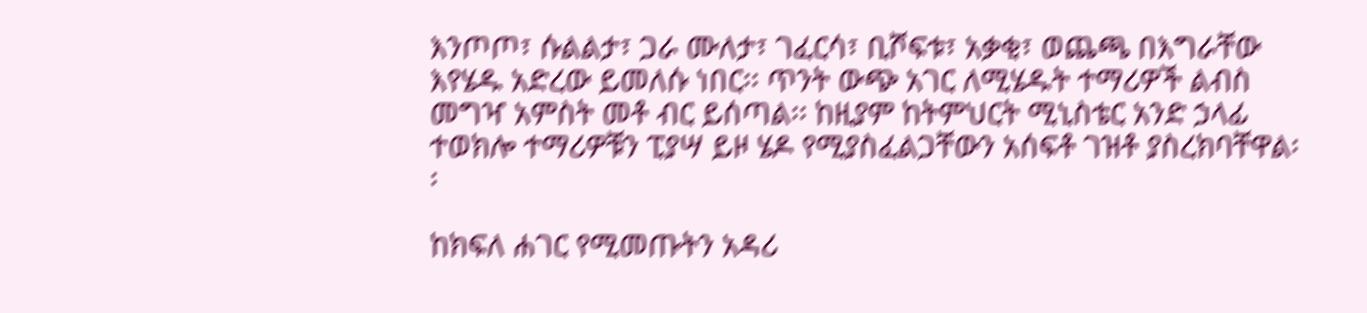እንጦጦ፣ ሱልልታ፣ ጋራ ሙለታ፣ ገፈርሳ፣ ቢሾፍቱ፣ አቃቂ፣ ወጨጫ በእግራቸው እየሄዱ አድረው ይመለሱ ነበር፡፡ ጥንት ውጭ አገር ለሚሄዱት ተማሪዎች ልብስ መግዣ አምስት መቶ ብር ይሰጣል፡፡ ከዚያም ከትምህርት ሚኒስቴር አንድ ኃላፊ ተወክሎ ተማሪዎቹን ፒያሣ ይዞ ሄዶ የሚያስፈልጋቸውን አሰፍቶ ገዝቶ ያስረክባቸዋል፡፡

ከክፍለ ሐገር የሚመጡትን አዳሪ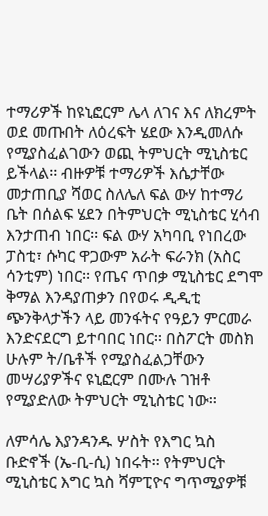ተማሪዎች ከዩኒፎርም ሌላ ለገና እና ለክረምት ወደ መጡበት ለዕረፍት ሄደው እንዲመለሱ የሚያስፈልገውን ወጪ ትምህርት ሚኒስቴር ይችላል፡፡ ብዙዎቹ ተማሪዎች እሴታቸው መታጠቢያ ሻወር ስለሌለ ፍል ውሃ ከተማሪ ቤት በሰልፍ ሄደን በትምህርት ሚኒስቴር ሂሳብ እንታጠብ ነበር፡፡ ፍል ውሃ አካባቢ የነበረው ፓስቲ፣ ሱካር ዋጋውም አራት ፍራንክ (አስር ሳንቲም) ነበር፡፡ የጤና ጥበቃ ሚኒስቴር ደግሞ ቅማል እንዳያጠቃን በየወሩ ዲዲቲ ጭንቅላታችን ላይ መንፋትና የዓይን ምርመራ እንድናደርግ ይተባበር ነበር፡፡ በስፖርት መስክ ሁሉም ት/ቤቶች የሚያስፈልጋቸውን መሣሪያዎችና ዩኒፎርም በሙሉ ገዝቶ የሚያድለው ትምህርት ሚኒስቴር ነው፡፡

ለምሳሌ እያንዳንዱ ሦስት የእግር ኳስ ቡድኖች (ኤ-ቢ-ሲ) ነበሩት፡፡ የትምህርት ሚኒስቴር እግር ኳስ ሻምፒዮና ግጥሚያዎቹ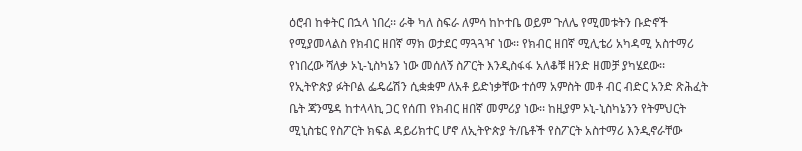ዕሮብ ከቀትር በኋላ ነበረ፡፡ ራቅ ካለ ስፍራ ለምሳ ከኮተቤ ወይም ጉለሌ የሚመቱትን ቡድኖች የሚያመላልስ የክብር ዘበኛ ማክ ወታደር ማጓጓዣ ነው፡፡ የክብር ዘበኛ ሚሊቴሪ አካዳሚ አስተማሪ የነበረው ሻለቃ ኦኒ-ኒስካኔን ነው መሰለኝ ስፖርት እንዲስፋፋ አለቆቹ ዘንድ ዘመቻ ያካሄደው፡፡ የኢትዮጵያ ፉትቦል ፌዴሬሽን ሲቋቋም ለአቶ ይድነቃቸው ተሰማ አምስት መቶ ብር ብድር አንድ ጽሕፈት ቤት ጃንሜዳ ከተላላኪ ጋር የሰጠ የክብር ዘበኛ መምሪያ ነው፡፡ ከዚያም ኦኒ-ኒስካኔንን የትምህርት ሚኒስቴር የስፖርት ክፍል ዳይሪክተር ሆኖ ለኢትዮጵያ ት/ቤቶች የስፖርት አስተማሪ እንዲኖራቸው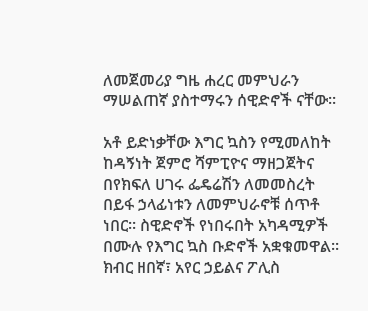ለመጀመሪያ ግዜ ሐረር መምህራን ማሠልጠኛ ያስተማሩን ሰዊድኖች ናቸው፡፡

አቶ ይድነቃቸው እግር ኳስን የሚመለከት ከዳኝነት ጀምሮ ሻምፒዮና ማዘጋጀትና በየክፍለ ሀገሩ ፌዴሬሽን ለመመስረት በይፋ ኃላፊነቱን ለመምህራኖቹ ሰጥቶ ነበር፡፡ ስዊድኖች የነበሩበት አካዳሚዎች በሙሉ የእግር ኳስ ቡድኖች አቋቁመዋል፡፡ ክብር ዘበኛ፣ አየር ኃይልና ፖሊስ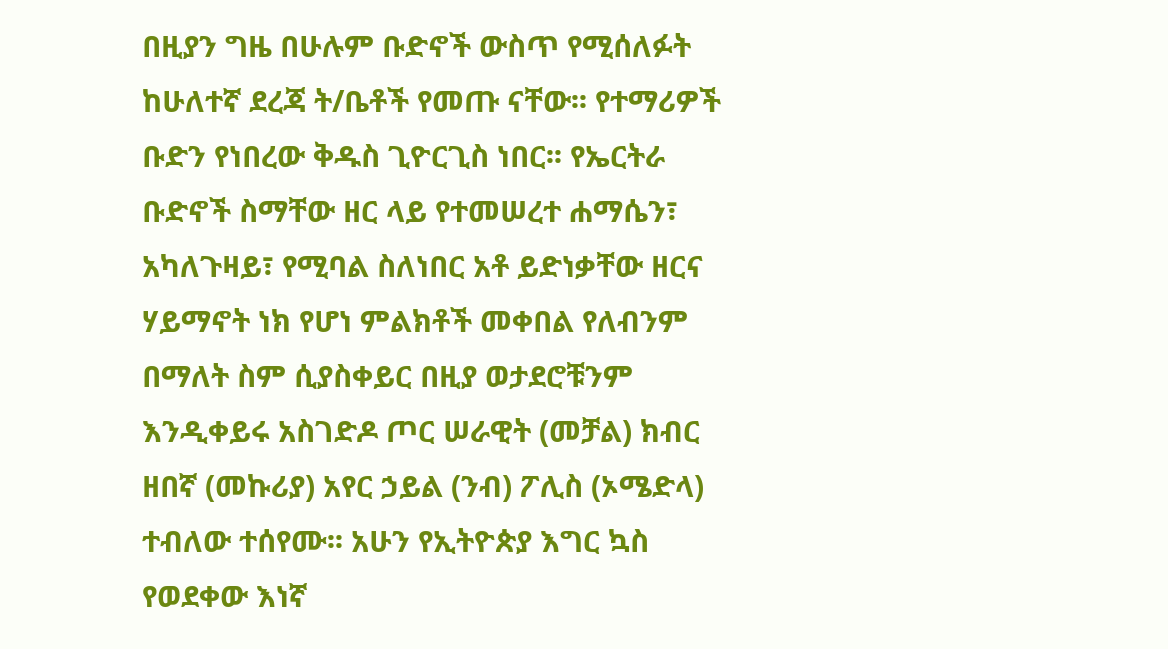በዚያን ግዜ በሁሉም ቡድኖች ውስጥ የሚሰለፉት ከሁለተኛ ደረጃ ት/ቤቶች የመጡ ናቸው፡፡ የተማሪዎች ቡድን የነበረው ቅዱስ ጊዮርጊስ ነበር፡፡ የኤርትራ ቡድኖች ስማቸው ዘር ላይ የተመሠረተ ሐማሴን፣ አካለጉዛይ፣ የሚባል ስለነበር አቶ ይድነቃቸው ዘርና ሃይማኖት ነክ የሆነ ምልክቶች መቀበል የለብንም በማለት ስም ሲያስቀይር በዚያ ወታደሮቹንም እንዲቀይሩ አስገድዶ ጦር ሠራዊት (መቻል) ክብር ዘበኛ (መኩሪያ) አየር ኃይል (ንብ) ፖሊስ (ኦሜድላ) ተብለው ተሰየሙ፡፡ አሁን የኢትዮጵያ እግር ኳስ የወደቀው እነኛ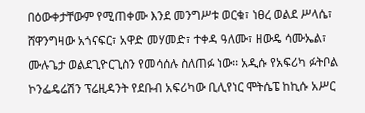በዕውቀታቸውም የሚጠቀሙ እንደ መንግሥቱ ወርቁ፣ ነፀረ ወልደ ሥላሴ፣ ሸዋንግዛው አጎናፍር፣ አዋድ መሃመድ፣ ተቀዳ ዓለሙ፣ ዘውዴ ሳሙኤል፣ ሙሉጌታ ወልደጊዮርጊስን የመሳሰሉ ስለጠፉ ነው፡፡ አዲሱ የአፍሪካ ፉትቦል ኮንፌዴሬሽን ፕሬዚዳንት የደቡብ አፍሪካው ቢሊየነር ሞትሴፔ ከኪሱ አሥር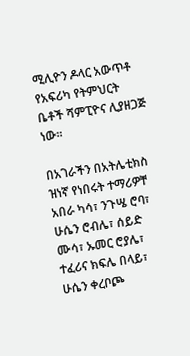ሚሊዮን ዶላር አውጥቶ የአፍሪካ የትምህርት ቤቶች ሻምፒዮና ሊያዘጋጅ ነው፡፡

በአገራችን በአትሌቲክስ ዝነኛ የነበሩት ተማሪዎቸ አበራ ካሳ፣ ንጉሤ ሮባ፣ ሁሴን ሮብሌ፣ ሰይድ ሙሳ፣ ኡመር ሮያሌ፣ ተፈሪና ክፍሌ በላይ፣ ሁሴን ቀረቦጮ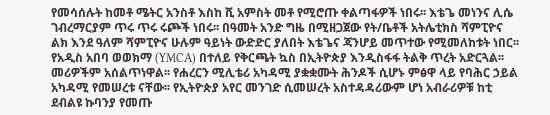የመሳሰሉት ከመቶ ሜትር አንስቶ እስከ ሺ አምስት መቶ የሚሮጡ ቀልጣፋዎች ነበሩ፡፡ እቴጌ መነንና ሊሴ ገብረማርያም ጥሩ ጥሩ ሩጮች ነበሩ፡፡ በዓመት አንድ ግዜ በሚዘጋጀው የት/ቤቶች አትሌቲክስ ሻምፒዮና ልክ እንደ ዓለም ሻምፒዮና ሁሉም ዓይነት ውድድር ያለበት እቴጌና ጃንሆይ መጥተው የሚመለከቱት ነበር፡፡ የአዲስ አበባ ወወክማ (YMCA) በተለይ የቅርጫት ኳስ በኢትዮጵያ እንዲስፋፋ ትልቅ ጥረት አድርጓል፡፡ መሪዎችም አሰልጥነዋል፡፡ የሐረርን ሚሊቴሪ አካዳሚ ያቋቋሙት ሕንዶች ሲሆኑ ምፅዋ ላይ የባሕር ኃይል አካዳሚ የመሠረቱ ናቸው፡፡ የኢትዮጵያ አየር መንገድ ሲመሠረት አስተዳዳሪውም ሆነ አብራሪዎቹ ከቲ ደብልዩ ኩባንያ የመጡ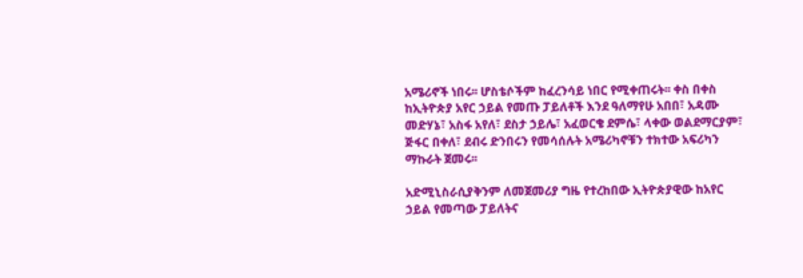አሜሪኖች ነበሩ፡፡ ሆስቴሶችም ከፈረንሳይ ነበር የሚቀጠሩት፡፡ ቀስ በቀስ ከኢትዮጵያ አየር ኃይል የመጡ ፓይለቶች እንደ ዓለማየሁ አበበ፣ አዳሙ መድሃኔ፣ አስፋ አየለ፣ ደስታ ኃይሌ፣ አፈወርቄ ደምሴ፣ ላቀው ወልደማርያም፣ ጅፋር በቀለ፣ ደብሩ ድንበሩን የመሳሰሉት አሜሪካኖቹን ተክተው አፍሪካን ማኩራት ጀመሩ፡፡

አድሚኒስራሲያቅንም ለመጀመሪያ ግዜ የተረከበው ኢትዮጵያዊው ከአየር ኃይል የመጣው ፓይለትና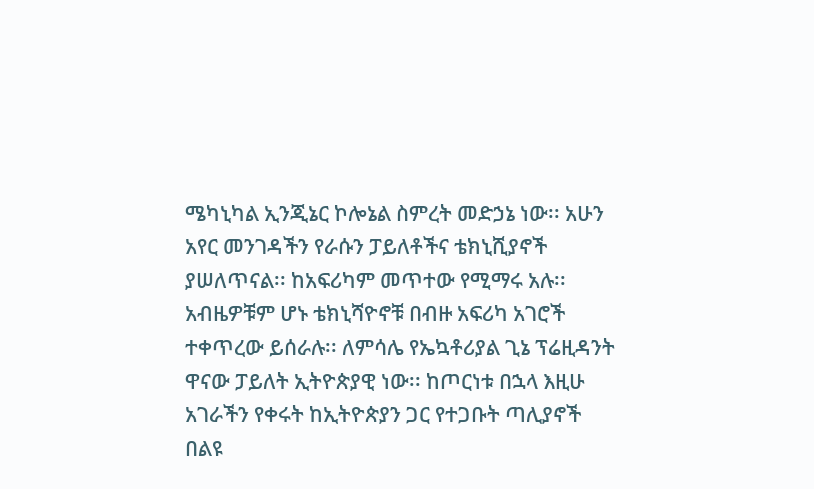ሜካኒካል ኢንጂኔር ኮሎኔል ስምረት መድኃኔ ነው፡፡ አሁን አየር መንገዳችን የራሱን ፓይለቶችና ቴክኒሺያኖች ያሠለጥናል፡፡ ከአፍሪካም መጥተው የሚማሩ አሉ፡፡ አብዜዎቹም ሆኑ ቴክኒሻዮኖቹ በብዙ አፍሪካ አገሮች ተቀጥረው ይሰራሉ፡፡ ለምሳሌ የኤኳቶሪያል ጊኔ ፕሬዚዳንት ዋናው ፓይለት ኢትዮጵያዊ ነው፡፡ ከጦርነቱ በኋላ እዚሁ አገራችን የቀሩት ከኢትዮጵያን ጋር የተጋቡት ጣሊያኖች በልዩ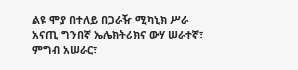ልዩ ሞያ በተለይ በጋራዥ ሚካኒክ ሥራ አናጢ ግንበኛ ኤሌክትሪክና ውሃ ሠራተኛ፣ ምግብ አሠራር፣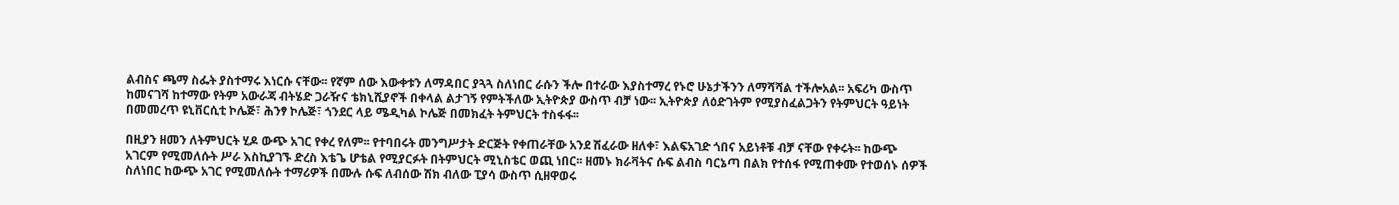ልብስና ጫማ ስፌት ያስተማሩ እነርሱ ናቸው፡፡ የኛም ሰው እውቀቱን ለማዳበር ያጓጓ ስለነበር ራሱን ችሎ በተራው እያስተማረ የኑሮ ሁኔታችንን ለማሻሻል ተችሎአል፡፡ አፍሪካ ውስጥ ከመናገሻ ከተማው የትም አውራጃ ብትሄድ ጋራዥና ቴክኒሺያኖች በቀላል ልታገኝ የምትችለው ኢትዮጵያ ውስጥ ብቻ ነው፡፡ ኢትዮጵያ ለዕድገትም የሚያስፈልጋትን የትምህርት ዓይነት በመመረጥ ዩኒቨርሲቲ ኮሌጅ፣ ሕንፃ ኮሌጅ፣ ጎንደር ላይ ሜዲካል ኮሌጅ በመክፈት ትምህርት ተስፋፋ፡፡

በዚያን ዘመን ለትምህርት ሂዶ ውጭ አገር የቀረ የለም፡፡ የተባበሩት መንግሥታት ድርጅት የቀጠራቸው አንደ ሽፈራው ዘለቀ፣ እልፍአገድ ጎበና አይነቶቹ ብቻ ናቸው የቀሩት፡፡ ከውጭ አገርም የሚመለሱት ሥራ እስኪያገኙ ድረስ እቴጌ ሆቴል የሚያርፉት በትምህርት ሚኒስቴር ወጪ ነበር፡፡ ዘመኑ ክራቫትና ሱፍ ልብስ ባርኔጣ በልክ የተሰፋ የሚጠቀሙ የተወሰኑ ሰዎች ስለነበር ከውጭ አገር የሚመለሱት ተማሪዎች በሙሉ ሱፍ ለብሰው ሽክ ብለው ፒያሳ ውስጥ ሲዘዋወሩ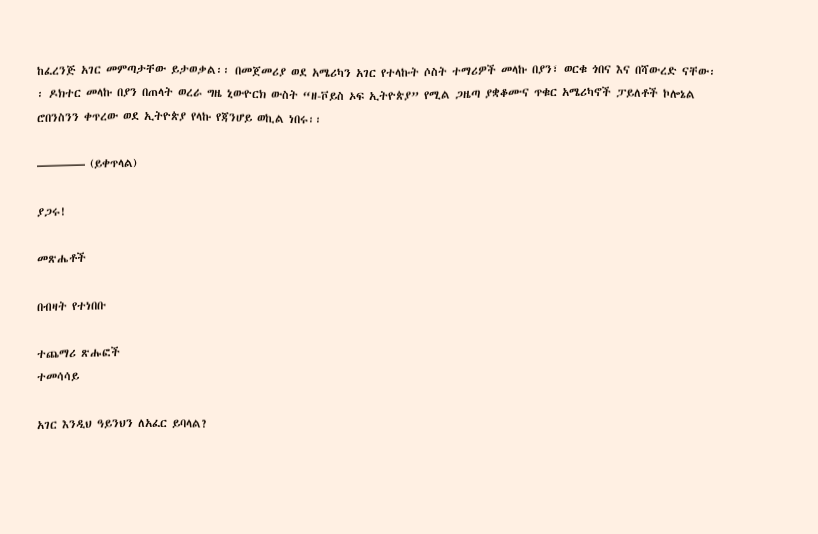ከፈረንጅ አገር መምጣታቸው ይታወቃል፡፡ በመጀመሪያ ወደ አሜሪካን አገር የተላኩት ሶስት ተማሪዎች መላኩ በያን፣ ወርቁ ጎበና እና በሻውረድ ናቸው፡፡ ዶክተር መላኩ በያን በጠላት ወረራ ግዜ ኒውዮርክ ውስት “ዘ-ቮይስ ኦፍ ኢትዮጵያ” የሚል ጋዜጣ ያቋቆሙና ጥቁር አሜሪካኖች ፓይለቶች ኮሎኔል ሮበንስንን ቀጥረው ወደ ኢትዮጵያ የላኩ የጃንሆይ ወኪል ነበሩ፡፡

———— (ይቀጥላል)

ያጋሩ!

መጽሔቶች

በብዛት የተነበቡ

ተጨማሪ ጽሑፎች
ተመሳሳይ

አገር እንዲህ ዓይንህን ለአፈር ይባላል?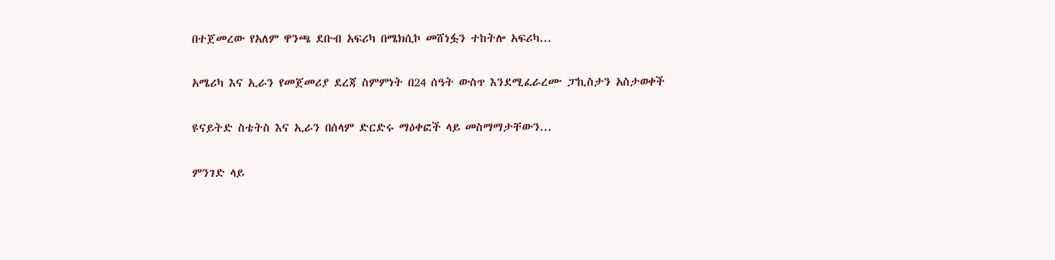በተጀመረው የአለም ዋንጫ ደቡብ አፍሪካ በሜክሲኮ መሸነፏን ተከትሎ አፍሪካ...

አሜሪካ እና ኢራን የመጀመሪያ ደረጃ ስምምነት በ24 ሰዓት ውስጥ እንደሚፈራረሙ ፓኪስታን አስታወቀች

ዩናይትድ ስቴትስ እና ኢራን በሰላም ድርድሩ ማዕቀፎች ላይ መስማማታቸውን...

ምንገድ ላይ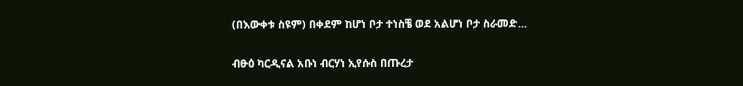(በእውቀቱ ስዩም) በቀደም ከሆነ ቦታ ተነስቼ ወደ አልሆነ ቦታ ስራመድ...

ብፁዕ ካርዲናል አቡነ ብርሃነ ኢየሱስ በጡረታ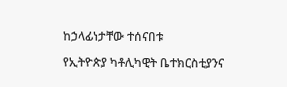ከኃላፊነታቸው ተሰናበቱ

የኢትዮጵያ ካቶሊካዊት ቤተክርስቲያንና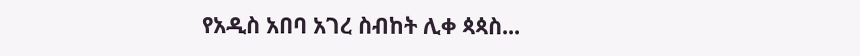የአዲስ አበባ አገረ ስብከት ሊቀ ጳጳስ...